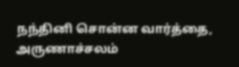நந்தினி சொன்ன வார்த்தை, அருணாச்சலம்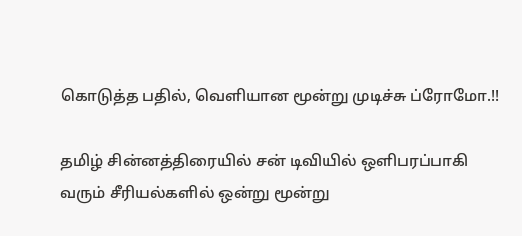கொடுத்த பதில், வெளியான மூன்று முடிச்சு ப்ரோமோ.!!

தமிழ் சின்னத்திரையில் சன் டிவியில் ஒளிபரப்பாகி வரும் சீரியல்களில் ஒன்று மூன்று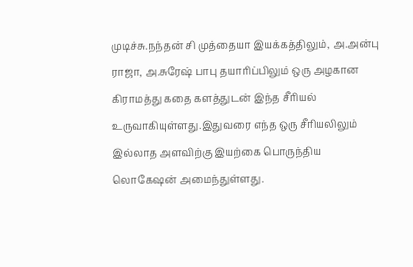முடிச்சு.நந்தன் சி முத்தையா இயக்கத்திலும், அ.அன்பு ராஜா, அ.சுரேஷ் பாபு தயாரிப்பிலும் ஒரு அழகான கிராமத்து கதை களத்துடன் இந்த சீரியல் உருவாகியுள்ளது.இதுவரை எந்த ஒரு சீரியலிலும் இல்லாத அளவிற்கு இயற்கை பொருந்திய லொகேஷன் அமைந்துள்ளது.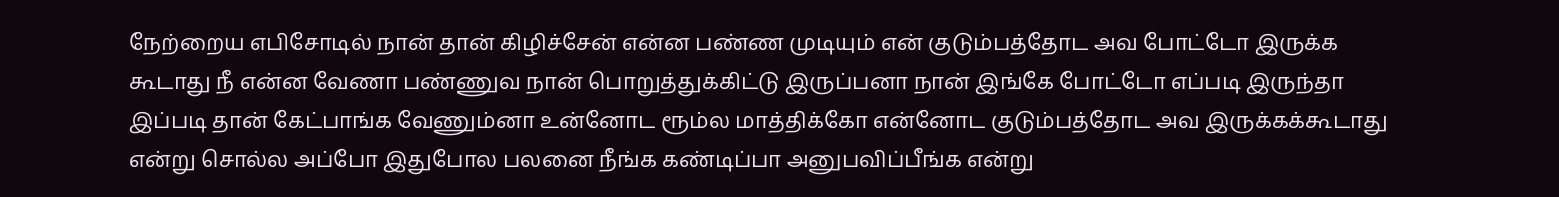நேற்றைய எபிசோடில் நான் தான் கிழிச்சேன் என்ன பண்ண முடியும் என் குடும்பத்தோட அவ போட்டோ இருக்க கூடாது நீ என்ன வேணா பண்ணுவ நான் பொறுத்துக்கிட்டு இருப்பனா நான் இங்கே போட்டோ எப்படி இருந்தா இப்படி தான் கேட்பாங்க வேணும்னா உன்னோட ரூம்ல மாத்திக்கோ என்னோட குடும்பத்தோட அவ இருக்கக்கூடாது என்று சொல்ல அப்போ இதுபோல பலனை நீங்க கண்டிப்பா அனுபவிப்பீங்க என்று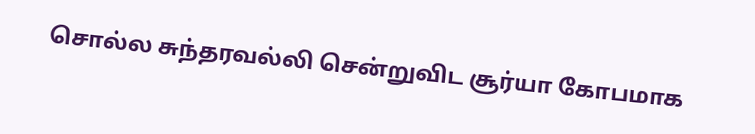சொல்ல சுந்தரவல்லி சென்றுவிட சூர்யா கோபமாக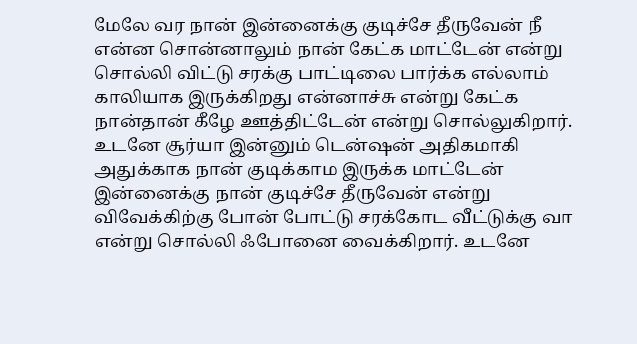மேலே வர நான் இன்னைக்கு குடிச்சே தீருவேன் நீ என்ன சொன்னாலும் நான் கேட்க மாட்டேன் என்று சொல்லி விட்டு சரக்கு பாட்டிலை பார்க்க எல்லாம் காலியாக இருக்கிறது என்னாச்சு என்று கேட்க நான்தான் கீழே ஊத்திட்டேன் என்று சொல்லுகிறார். உடனே சூர்யா இன்னும் டென்ஷன் அதிகமாகி அதுக்காக நான் குடிக்காம இருக்க மாட்டேன் இன்னைக்கு நான் குடிச்சே தீருவேன் என்று விவேக்கிற்கு போன் போட்டு சரக்கோட வீட்டுக்கு வா என்று சொல்லி ஃபோனை வைக்கிறார். உடனே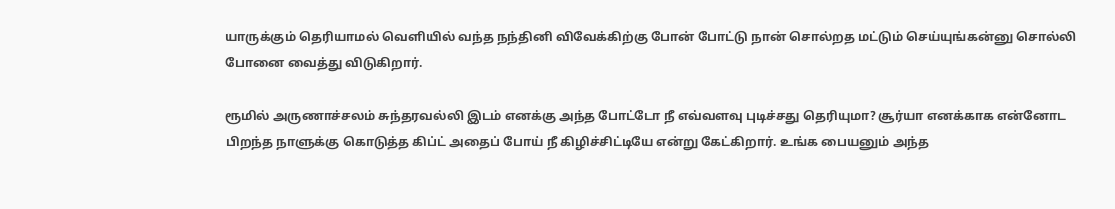யாருக்கும் தெரியாமல் வெளியில் வந்த நந்தினி விவேக்கிற்கு போன் போட்டு நான் சொல்றத மட்டும் செய்யுங்கன்னு சொல்லி போனை வைத்து விடுகிறார்.

ரூமில் அருணாச்சலம் சுந்தரவல்லி இடம் எனக்கு அந்த போட்டோ நீ எவ்வளவு புடிச்சது தெரியுமா? சூர்யா எனக்காக என்னோட பிறந்த நாளுக்கு கொடுத்த கிப்ட் அதைப் போய் நீ கிழிச்சிட்டியே என்று கேட்கிறார். உங்க பையனும் அந்த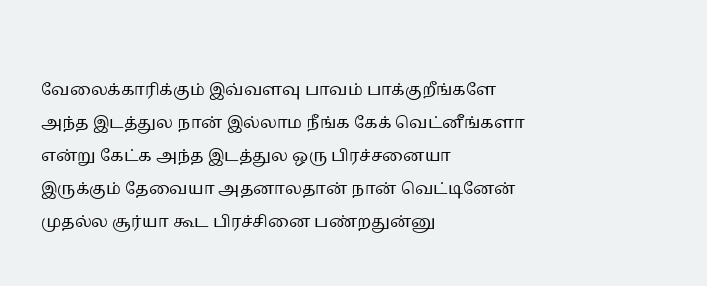வேலைக்காரிக்கும் இவ்வளவு பாவம் பாக்குறீங்களே அந்த இடத்துல நான் இல்லாம நீங்க கேக் வெட்னீங்களா என்று கேட்க அந்த இடத்துல ஒரு பிரச்சனையா இருக்கும் தேவையா அதனாலதான் நான் வெட்டினேன் முதல்ல சூர்யா கூட பிரச்சினை பண்றதுன்னு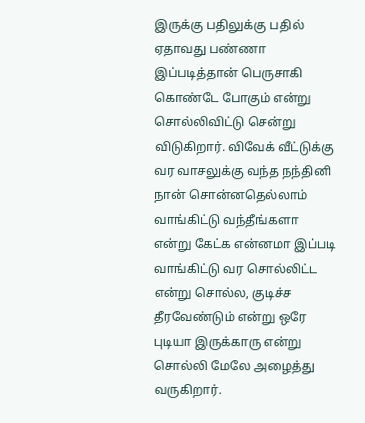இருக்கு பதிலுக்கு பதில் ஏதாவது பண்ணா இப்படித்தான் பெருசாகி கொண்டே போகும் என்று சொல்லிவிட்டு சென்று விடுகிறார். விவேக் வீட்டுக்கு வர வாசலுக்கு வந்த நந்தினி நான் சொன்னதெல்லாம் வாங்கிட்டு வந்தீங்களா என்று கேட்க என்னமா இப்படி வாங்கிட்டு வர சொல்லிட்ட என்று சொல்ல, குடிச்ச தீரவேண்டும் என்று ஒரே புடியா இருக்காரு என்று சொல்லி மேலே அழைத்து வருகிறார்.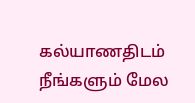கல்யாணதிடம் நீங்களும் மேல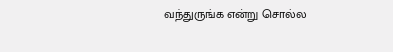வந்துருங்க என்று சொல்ல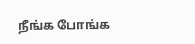நீங்க போங்க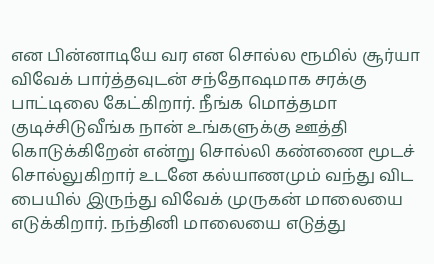என பின்னாடியே வர என சொல்ல ரூமில் சூர்யா விவேக் பார்த்தவுடன் சந்தோஷமாக சரக்கு பாட்டிலை கேட்கிறார். நீங்க மொத்தமா குடிச்சிடுவீங்க நான் உங்களுக்கு ஊத்தி கொடுக்கிறேன் என்று சொல்லி கண்ணை மூடச் சொல்லுகிறார் உடனே கல்யாணமும் வந்து விட பையில் இருந்து விவேக் முருகன் மாலையை எடுக்கிறார். நந்தினி மாலையை எடுத்து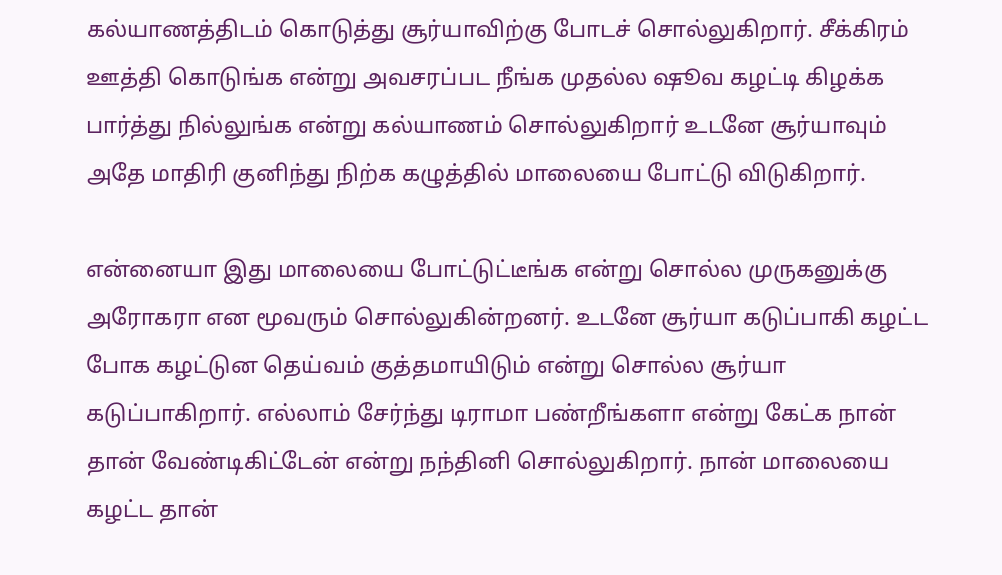கல்யாணத்திடம் கொடுத்து சூர்யாவிற்கு போடச் சொல்லுகிறார். சீக்கிரம் ஊத்தி கொடுங்க என்று அவசரப்பட நீங்க முதல்ல ஷூவ கழட்டி கிழக்க பார்த்து நில்லுங்க என்று கல்யாணம் சொல்லுகிறார் உடனே சூர்யாவும் அதே மாதிரி குனிந்து நிற்க கழுத்தில் மாலையை போட்டு விடுகிறார்.

என்னையா இது மாலையை போட்டுட்டீங்க என்று சொல்ல முருகனுக்கு அரோகரா என மூவரும் சொல்லுகின்றனர். உடனே சூர்யா கடுப்பாகி கழட்ட போக கழட்டுன தெய்வம் குத்தமாயிடும் என்று சொல்ல சூர்யா கடுப்பாகிறார். எல்லாம் சேர்ந்து டிராமா பண்றீங்களா என்று கேட்க நான் தான் வேண்டிகிட்டேன் என்று நந்தினி சொல்லுகிறார். நான் மாலையை கழட்ட தான்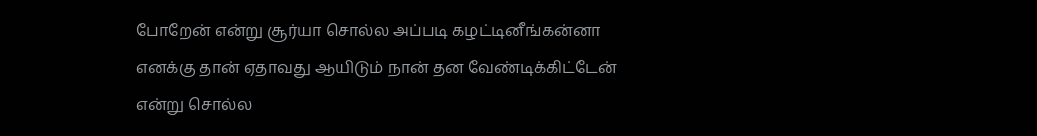போறேன் என்று சூர்யா சொல்ல அப்படி கழட்டினீங்கன்னா எனக்கு தான் ஏதாவது ஆயிடும் நான் தன வேண்டிக்கிட்டேன் என்று சொல்ல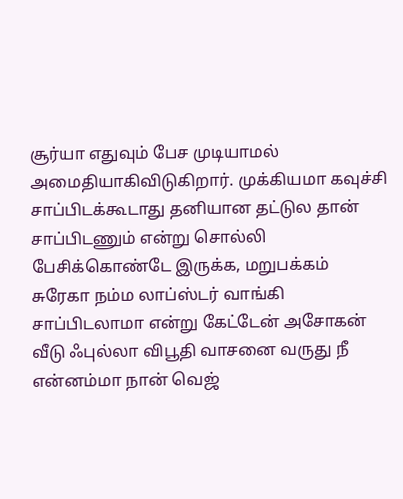சூர்யா எதுவும் பேச முடியாமல் அமைதியாகிவிடுகிறார். முக்கியமா கவுச்சி சாப்பிடக்கூடாது தனியான தட்டுல தான் சாப்பிடணும் என்று சொல்லி பேசிக்கொண்டே இருக்க, மறுபக்கம் சுரேகா நம்ம லாப்ஸ்டர் வாங்கி சாப்பிடலாமா என்று கேட்டேன் அசோகன் வீடு ஃபுல்லா விபூதி வாசனை வருது நீ என்னம்மா நான் வெஜ்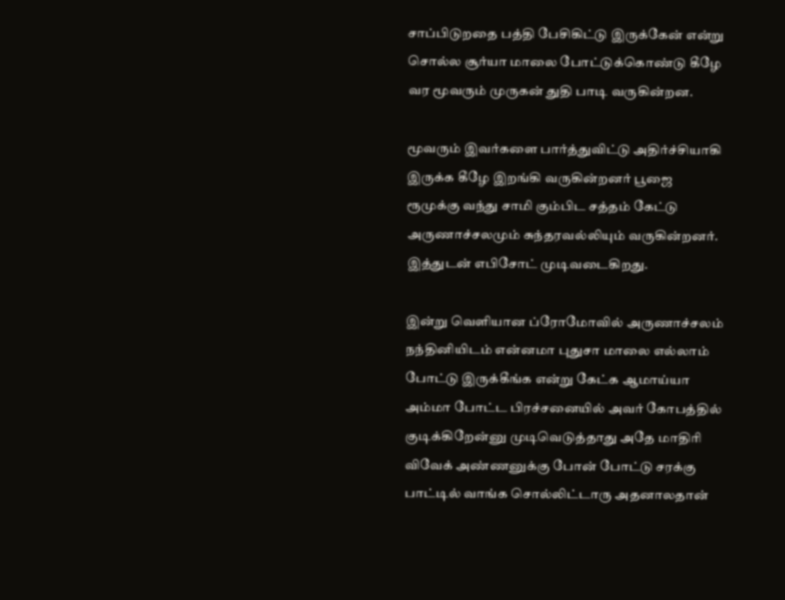சாப்பிடுறதை பத்தி பேசிகிட்டு இருக்கேன் என்று சொல்ல சூர்யா மாலை போட்டுக்கொண்டு கீழே வர மூவரும் முருகன் துதி பாடி வருகின்றன.

மூவரும் இவர்களை பார்த்துவிட்டு அதிர்ச்சியாகி இருக்க கீழே இறங்கி வருகின்றனர் பூஜை ரூமுக்கு வந்து சாமி கும்பிட சத்தம் கேட்டு அருணாச்சலமும் சுந்தரவல்லியும் வருகின்றனர். இத்துடன் எபிசோட் முடிவடைகிறது.

இன்று வெளியான ப்ரோமோவில் அருணாச்சலம் நந்தினியிடம் என்னமா புதுசா மாலை எல்லாம் போட்டு இருக்கீங்க என்று கேட்க ஆமாய்யா அம்மா போட்ட பிரச்சனையில் அவர் கோபத்தில் குடிக்கிறேன்னு முடிவெடுத்தாது அதே மாதிரி விவேக் அண்ணனுக்கு போன் போட்டு சரக்கு பாட்டில் வாங்க சொல்லிட்டாரு அதனாலதான்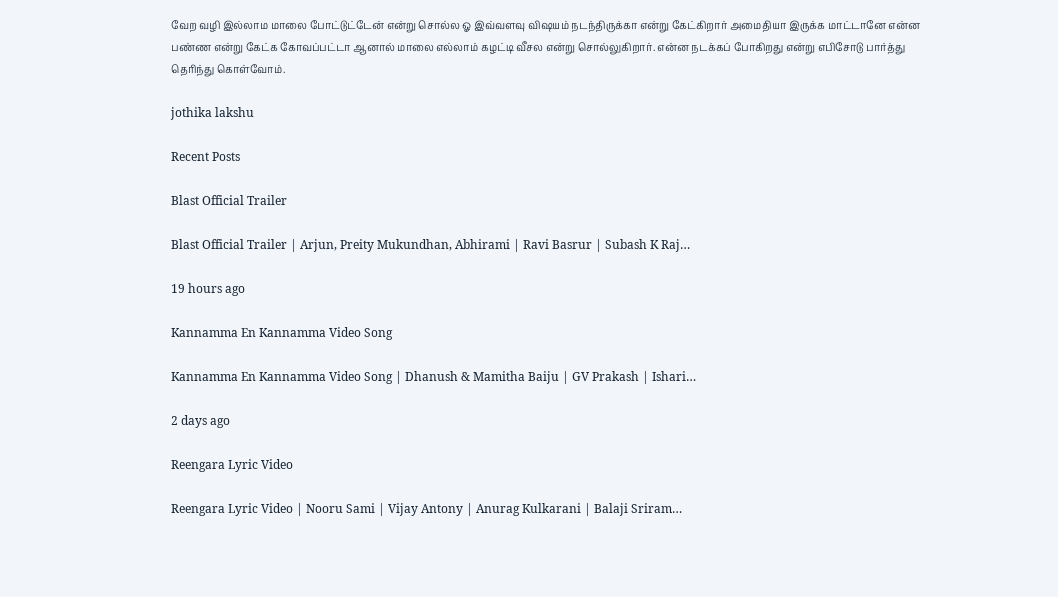வேற வழி இல்லாம மாலை போட்டுட்டேன் என்று சொல்ல ஓ இவ்வளவு விஷயம் நடந்திருக்கா என்று கேட்கிறார் அமைதியா இருக்க மாட்டானே என்ன பண்ண என்று கேட்க கோவப்பட்டா ஆனால் மாலை எல்லாம் கழட்டி வீசல என்று சொல்லுகிறார். என்ன நடக்கப் போகிறது என்று எபிசோடு பார்த்து தெரிந்து கொள்வோம்.

jothika lakshu

Recent Posts

Blast Official Trailer

Blast Official Trailer | Arjun, Preity Mukundhan, Abhirami | Ravi Basrur | Subash K Raj…

19 hours ago

Kannamma En Kannamma Video Song

Kannamma En Kannamma Video Song | Dhanush & Mamitha Baiju | GV Prakash | Ishari…

2 days ago

Reengara Lyric Video

Reengara Lyric Video | Nooru Sami | Vijay Antony | Anurag Kulkarani | Balaji Sriram…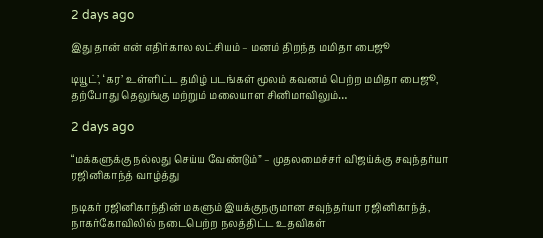2 days ago

இது தான் என் எதிர்கால லட்சியம் – மனம் திறந்த மமிதா பைஜூ

டியூட்’, ‘கர’ உள்ளிட்ட தமிழ் படங்கள் மூலம் கவனம் பெற்ற மமிதா பைஜூ, தற்போது தெலுங்கு மற்றும் மலையாள சினிமாவிலும்…

2 days ago

“மக்களுக்கு நல்லது செய்ய வேண்டும்” – முதலமைச்சர் விஜய்க்கு சவுந்தர்யா ரஜினிகாந்த் வாழ்த்து

நடிகர் ரஜினிகாந்தின் மகளும் இயக்குநருமான சவுந்தர்யா ரஜினிகாந்த், நாகர்கோவிலில் நடைபெற்ற நலத்திட்ட உதவிகள்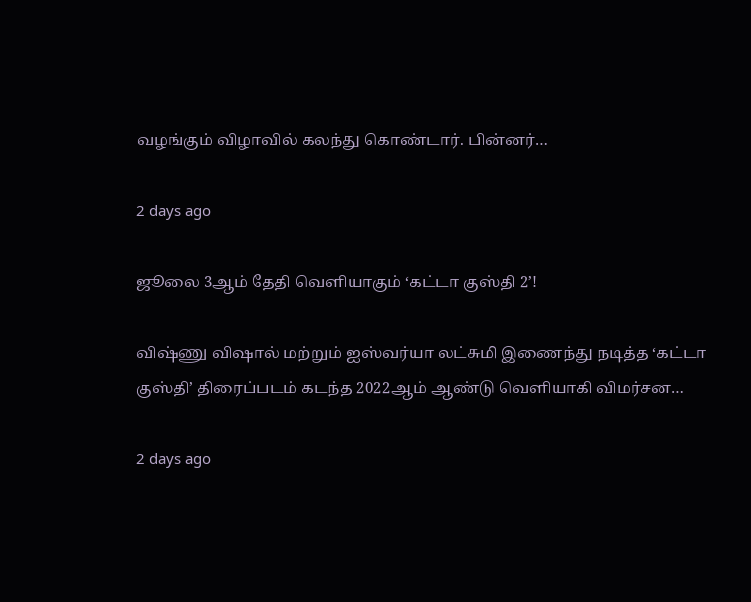வழங்கும் விழாவில் கலந்து கொண்டார். பின்னர்…

2 days ago

ஜூலை 3ஆம் தேதி வெளியாகும் ‘கட்டா குஸ்தி 2’!

விஷ்ணு விஷால் மற்றும் ஐஸ்வர்யா லட்சுமி இணைந்து நடித்த ‘கட்டா குஸ்தி’ திரைப்படம் கடந்த 2022ஆம் ஆண்டு வெளியாகி விமர்சன…

2 days ago